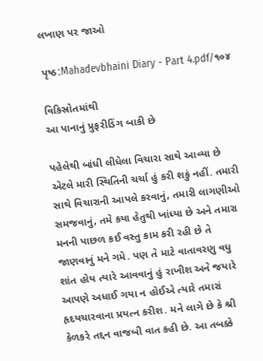લખાણ પર જાઓ

પૃષ્ઠ:Mahadevbhaini Diary - Part 4.pdf/૧૦૪

વિકિસ્રોતમાંથી
આ પાનાનું પ્રુફરીડિંગ બાકી છે

પહેલેથી બાંધી લીધેલા વિચારા સાથે આવ્યા છે એટલે મારી સ્થિતિની ચર્ચા હું કરી શકું નહીં. તમારી સાથે વિચારાની આપલે કરવાનું, તમારી લાગણીઓ સમજવાનું, તમે કયા હેતુથી ખાંધ્યા છે અને તમારા મનની પાછળ કઈ વસ્તુ કામ કરી રહી છે તે જાણવાનું મને ગમે. પણ તે માટે વાતાવરણુ વધુ શાંત હોય ત્યારે આવવાનું હું રાખીશ અને જયારે આપણે અધાઈ ગયા ન હોઈએ ત્યારે તમારાં હૃદયચારવાના પ્રયત્ન કરીશ. મને લાગે છે કે શ્રી કેળકરે તદ્દન વાજબી વાત કહી છે. આ તબક્કે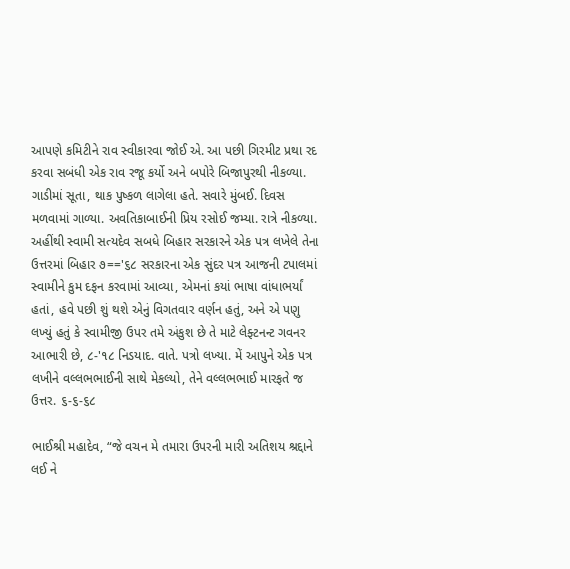આપણે કમિટીને રાવ સ્વીકારવા જોઈ એ. આ પછી ગિરમીટ પ્રથા રદ કરવા સબંધી એક રાવ રજૂ કર્યો અને બપોરે બિજાપુરથી નીકળ્યા. ગાડીમાં સૂતા, થાક પુષ્કળ લાગેલા હતે. સવારે મુંબઈ. દિવસ મળવામાં ગાળ્યા. અવતિકાબાઈની પ્રિય રસોઈ જમ્યા. રાત્રે નીકળ્યા. અહીંથી સ્વામી સત્યદેવ સબધે બિહાર સરકારને એક પત્ર લખેલે તેના ઉત્તરમાં બિહાર ૭=='૬૮ સરકારના એક સુંદર પત્ર આજની ટપાલમાં સ્વામીને કુમ દફન કરવામાં આવ્યા, એમનાં કયાં ભાષા વાંધાભર્યાં હતાં, હવે પછી શું થશે એનું વિગતવાર વર્ણન હતું, અને એ પણુ લખ્યું હતું કે સ્વામીજી ઉપર તમે અંકુશ છે તે માટે લેફ્ટનન્ટ ગવનર આભારી છે, ૮-'૧૮ નિડયાદ. વાતે. પત્રો લખ્યા. મેં આપુને એક પત્ર લખીને વલ્લભભાઈની સાથે મેકલ્યો, તેને વલ્લભભાઈ મારફતે જ ઉત્તર. ૬-૬-૬૮

ભાઈશ્રી મહાદેવ, “જે વચન મે તમારા ઉપરની મારી અતિશય શ્રદ્દાને લઈ ને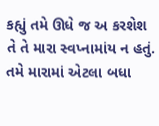કહ્યું તમે ઊધે જ અ કરશેશ તે તે મારા સ્વપ્નામાંય ન હતું. તમે મારામાં એટલા બધા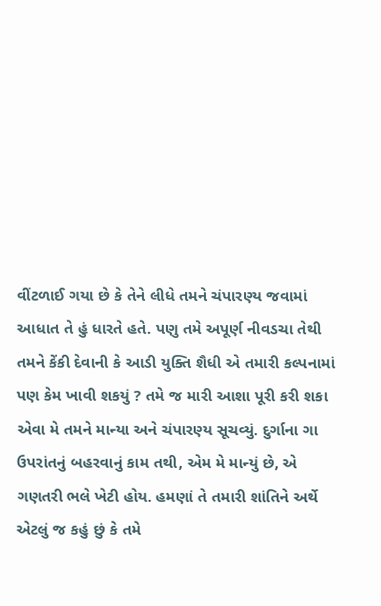વીંટળાઈ ગયા છે કે તેને લીધે તમને ચંપારણ્ય જવામાં આધાત તે હું ધારતે હતે. પણુ તમે અપૂર્ણ નીવડચા તેથી તમને કેંકી દેવાની કે આડી યુક્તિ શૈધી એ તમારી કલ્પનામાં પણ કેમ ખાવી શકયું ? તમે જ મારી આશા પૂરી કરી શકા એવા મે તમને માન્યા અને ચંપારણ્ય સૂચવ્યું. દુર્ગાના ગા ઉપરાંતનું બહરવાનું કામ તથી, એમ મે માન્યું છે, એ ગણતરી ભલે ખેટી હોય. હમણાં તે તમારી શાંતિને અર્થે એટલું જ કહું છું કે તમે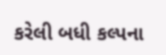કરેલી બધી કલ્પના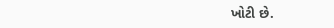ખોટી છે.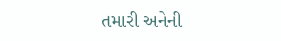તમારી અનેની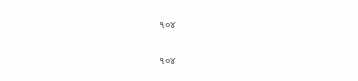૧૦૪

૧૦૪